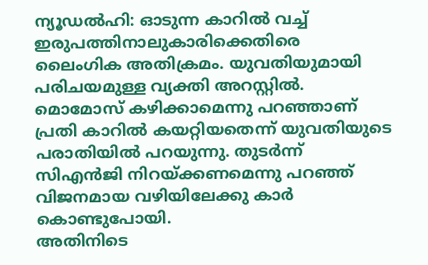ന്യൂഡൽഹി: ഓടുന്ന കാറിൽ വച്ച് ഇരുപത്തിനാലുകാരിക്കെതിരെ ലൈംഗിക അതിക്രമം. യുവതിയുമായി പരിചയമുള്ള വ്യക്തി അറസ്റ്റിൽ. മൊമോസ് കഴിക്കാമെന്നു പറഞ്ഞാണ് പ്രതി കാറിൽ കയറ്റിയതെന്ന് യുവതിയുടെ പരാതിയിൽ പറയുന്നു. തുടർന്ന് സിഎൻജി നിറയ്ക്കണമെന്നു പറഞ്ഞ് വിജനമായ വഴിയിലേക്കു കാർ കൊണ്ടുപോയി.
അതിനിടെ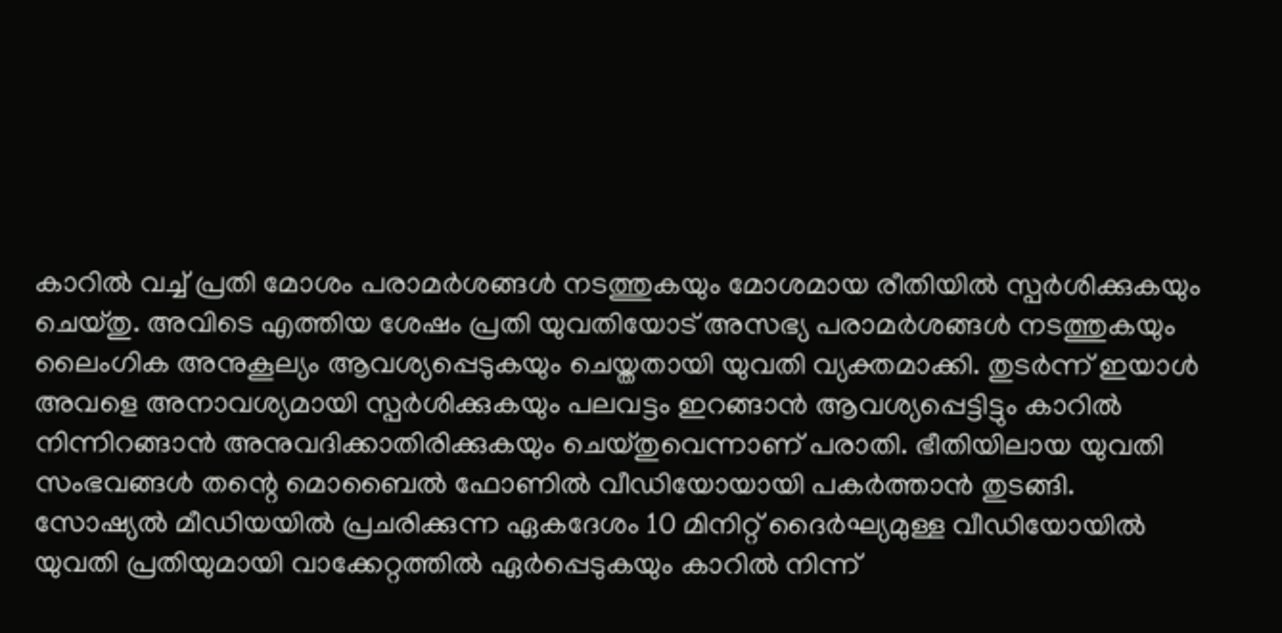കാറിൽ വച്ച് പ്രതി മോശം പരാമർശങ്ങൾ നടത്തുകയും മോശമായ രീതിയിൽ സ്പർശിക്കുകയും ചെയ്തു. അവിടെ എത്തിയ ശേഷം പ്രതി യുവതിയോട് അസഭ്യ പരാമർശങ്ങൾ നടത്തുകയും ലൈംഗിക അനുകൂല്യം ആവശ്യപ്പെടുകയും ചെയ്തതായി യുവതി വ്യക്തമാക്കി. തുടർന്ന് ഇയാൾ അവളെ അനാവശ്യമായി സ്പർശിക്കുകയും പലവട്ടം ഇറങ്ങാൻ ആവശ്യപ്പെട്ടിട്ടും കാറിൽ നിന്നിറങ്ങാൻ അനുവദിക്കാതിരിക്കുകയും ചെയ്തുവെന്നാണ് പരാതി. ഭീതിയിലായ യുവതി സംഭവങ്ങൾ തന്റെ മൊബൈൽ ഫോണിൽ വീഡിയോയായി പകർത്താൻ തുടങ്ങി.
സോഷ്യൽ മീഡിയയിൽ പ്രചരിക്കുന്ന ഏകദേശം 10 മിനിറ്റ് ദൈർഘ്യമുള്ള വീഡിയോയിൽ യുവതി പ്രതിയുമായി വാക്കേറ്റത്തിൽ ഏർപ്പെടുകയും കാറിൽ നിന്ന്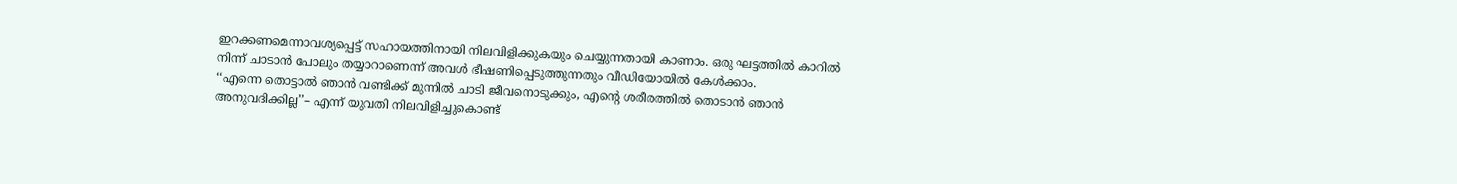ഇറക്കണമെന്നാവശ്യപ്പെട്ട് സഹായത്തിനായി നിലവിളിക്കുകയും ചെയ്യുന്നതായി കാണാം. ഒരു ഘട്ടത്തിൽ കാറിൽ നിന്ന് ചാടാൻ പോലും തയ്യാറാണെന്ന് അവൾ ഭീഷണിപ്പെടുത്തുന്നതും വീഡിയോയിൽ കേൾക്കാം.
‘‘എന്നെ തൊട്ടാൽ ഞാൻ വണ്ടിക്ക് മുന്നിൽ ചാടി ജീവനൊടുക്കും, എന്റെ ശരീരത്തിൽ തൊടാൻ ഞാൻ അനുവദിക്കില്ല’’– എന്ന് യുവതി നിലവിളിച്ചുകൊണ്ട്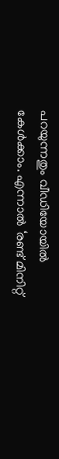പറയുന്നതും വീഡിയോയിൽ കേൾക്കാം. എന്നാൽ ‘രണ്ട് മിനിറ്റ്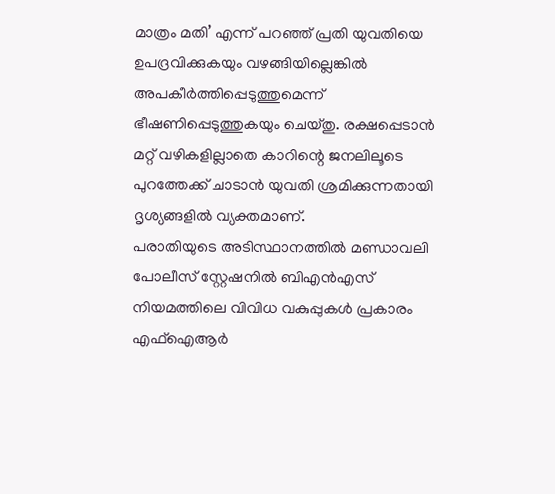മാത്രം മതി’ എന്ന് പറഞ്ഞ് പ്രതി യുവതിയെ ഉപദ്രവിക്കുകയും വഴങ്ങിയില്ലെങ്കിൽ അപകീർത്തിപ്പെടുത്തുമെന്ന് ഭീഷണിപ്പെടുത്തുകയും ചെയ്തു. രക്ഷപ്പെടാൻ മറ്റ് വഴികളില്ലാതെ കാറിന്റെ ജനലിലൂടെ പുറത്തേക്ക് ചാടാൻ യുവതി ശ്രമിക്കുന്നതായി ദൃശ്യങ്ങളിൽ വ്യക്തമാണ്.
പരാതിയുടെ അടിസ്ഥാനത്തിൽ മണ്ഡാവലി പോലീസ് സ്റ്റേഷനിൽ ബിഎൻഎസ് നിയമത്തിലെ വിവിധ വകുപ്പുകൾ പ്രകാരം എഫ്ഐആർ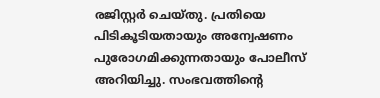രജിസ്റ്റർ ചെയ്തു. പ്രതിയെ പിടികൂടിയതായും അന്വേഷണം പുരോഗമിക്കുന്നതായും പോലീസ് അറിയിച്ചു. സംഭവത്തിന്റെ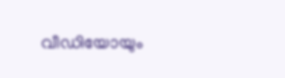വീഡിയോയും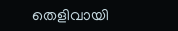തെളിവായി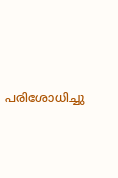പരിശോധിച്ചു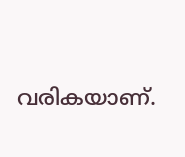വരികയാണ്.